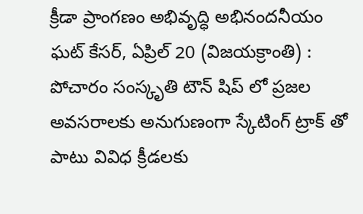క్రీడా ప్రాంగణం అభివృద్ధి అభినందనీయం
ఘట్ కేసర్, ఏప్రిల్ 20 (విజయక్రాంతి) : పోచారం సంస్కృతి టౌన్ షిప్ లో ప్రజల అవసరాలకు అనుగుణంగా స్కేటింగ్ ట్రాక్ తో పాటు వివిధ క్రీడలకు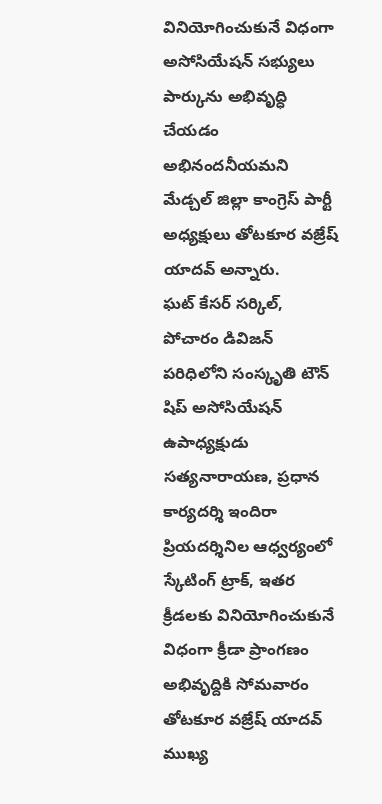వినియోగించుకునే విధంగా అసోసియేషన్ సభ్యులు పార్కును అభివృద్ధి చేయడం అభినందనీయమని మేడ్చల్ జిల్లా కాంగ్రెస్ పార్టీ అధ్యక్షులు తోటకూర వజ్రేష్ యాదవ్ అన్నారు.
ఘట్ కేసర్ సర్కిల్, పోచారం డివిజన్ పరిధిలోని సంస్కృతి టౌన్ షిప్ అసోసియేషన్ ఉపాధ్యక్షుడు సత్యనారాయణ, ప్రధాన కార్యదర్శి ఇందిరా ప్రియదర్శినిల ఆధ్వర్యంలో స్కేటింగ్ ట్రాక్, ఇతర క్రీడలకు వినియోగించుకునే విధంగా క్రీడా ప్రాంగణం అభివృద్దికి సోమవారం తోటకూర వజ్రేష్ యాదవ్ ముఖ్య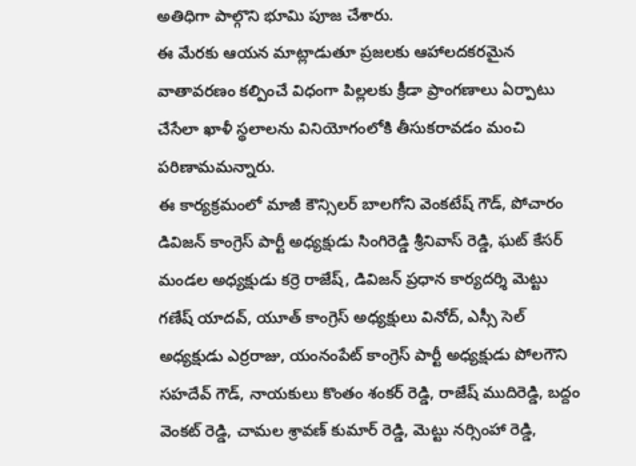అతిధిగా పాల్గొని భూమి పూజ చేశారు.
ఈ మేరకు ఆయన మాట్లాడుతూ ప్రజలకు ఆహాలదకరమైన వాతావరణం కల్పించే విధంగా పిల్లలకు క్రీడా ప్రాంగణాలు ఏర్పాటు చేసేలా ఖాళీ స్థలాలను వినియోగంలోకి తీసుకరావడం మంచి పరిణామమన్నారు.
ఈ కార్యక్రమంలో మాజీ కౌన్సిలర్ బాలగోని వెంకటేష్ గౌడ్, పోచారం డివిజన్ కాంగ్రెస్ పార్టీ అధ్యక్షుడు సింగిరెడ్డి శ్రీనివాస్ రెడ్డి, ఘట్ కేసర్ మండల అధ్యక్షుడు కర్రె రాజేష్, డివిజన్ ప్రధాన కార్యదర్శి మెట్టు గణేష్ యాదవ్, యూత్ కాంగ్రెస్ అధ్యక్షులు వినోద్, ఎస్సీ సెల్ అధ్యక్షుడు ఎర్రరాజు, యంనంపేట్ కాంగ్రెస్ పార్టీ అధ్యక్షుడు పోలగౌని సహదేవ్ గౌడ్, నాయకులు కొంతం శంకర్ రెడ్డి, రాజేష్ ముదిరెడ్డి, బద్దం వెంకట్ రెడ్డి, చామల శ్రావణ్ కుమార్ రెడ్డి, మెట్టు నర్సింహా రెడ్డి,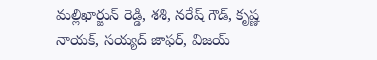మల్లిఖార్జున్ రెడ్డి, శశి, నరేష్ గౌడ్, కృష్ణ నాయక్, సయ్యద్ జాఫర్, విజయ్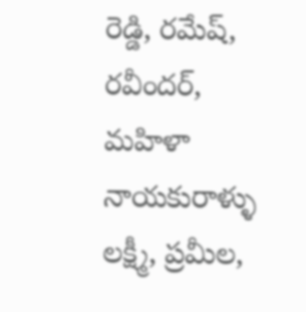రెడ్డి, రమేష్, రవీందర్, మహిళా నాయకురాళ్ళు లక్ష్మీ, ప్రమీల,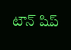టౌన్ షిప్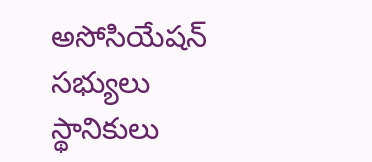అసోసియేషన్ సభ్యులు స్థానికులు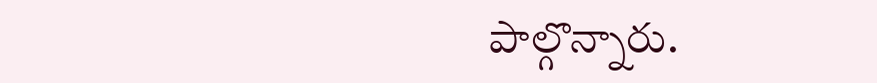పాల్గొన్నారు.